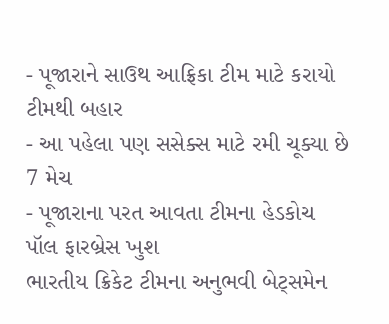- પૂજારાને સાઉથ આફ્રિકા ટીમ માટે કરાયો ટીમથી બહાર
- આ પહેલા પણ સસેક્સ માટે રમી ચૂક્યા છે 7 મેચ
- પૂજારાના પરત આવતા ટીમના હેડકોચ પૉલ ફારબ્રેસ ખુશ
ભારતીય ક્રિકેટ ટીમના અનુભવી બેટ્સમેન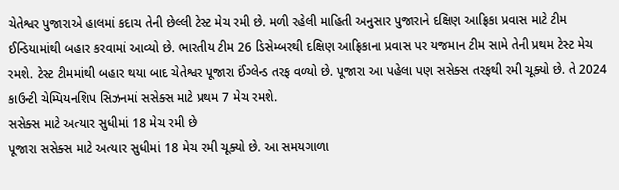ચેતેશ્વર પુજારાએ હાલમાં કદાચ તેની છેલ્લી ટેસ્ટ મેચ રમી છે. મળી રહેલી માહિતી અનુસાર પુજારાને દક્ષિણ આફ્રિકા પ્રવાસ માટે ટીમ ઈન્ડિયામાંથી બહાર કરવામાં આવ્યો છે. ભારતીય ટીમ 26 ડિસેમ્બરથી દક્ષિણ આફ્રિકાના પ્રવાસ પર યજમાન ટીમ સામે તેની પ્રથમ ટેસ્ટ મેચ રમશે. ટેસ્ટ ટીમમાંથી બહાર થયા બાદ ચેતેશ્વર પૂજારા ઈંગ્લેન્ડ તરફ વળ્યો છે. પૂજારા આ પહેલા પણ સસેક્સ તરફથી રમી ચૂક્યો છે. તે 2024 કાઉન્ટી ચેમ્પિયનશિપ સિઝનમાં સસેક્સ માટે પ્રથમ 7 મેચ રમશે.
સસેક્સ માટે અત્યાર સુધીમાં 18 મેચ રમી છે
પૂજારા સસેક્સ માટે અત્યાર સુધીમાં 18 મેચ રમી ચૂક્યો છે. આ સમયગાળા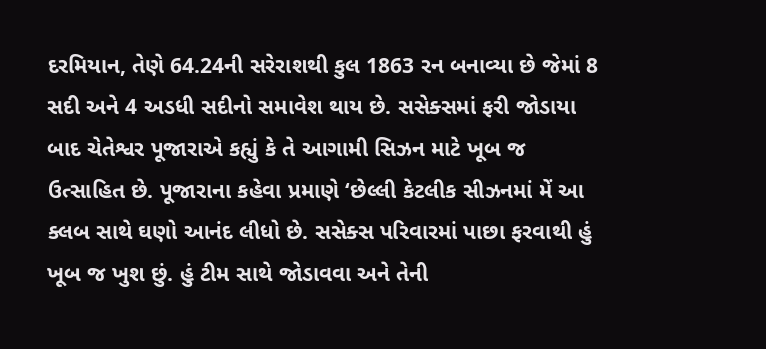દરમિયાન, તેણે 64.24ની સરેરાશથી કુલ 1863 રન બનાવ્યા છે જેમાં 8 સદી અને 4 અડધી સદીનો સમાવેશ થાય છે. સસેક્સમાં ફરી જોડાયા બાદ ચેતેશ્વર પૂજારાએ કહ્યું કે તે આગામી સિઝન માટે ખૂબ જ ઉત્સાહિત છે. પૂજારાના કહેવા પ્રમાણે ‘છેલ્લી કેટલીક સીઝનમાં મેં આ ક્લબ સાથે ઘણો આનંદ લીધો છે. સસેક્સ પરિવારમાં પાછા ફરવાથી હું ખૂબ જ ખુશ છું. હું ટીમ સાથે જોડાવવા અને તેની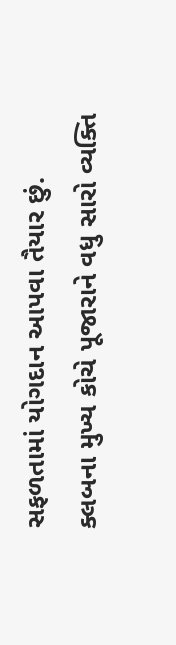સફળતામાં યોગદાન આપવા તૈયાર છું.
ક્લબના મુખ્ય કોચે પૂજારાને વધુ સારો વ્યક્તિ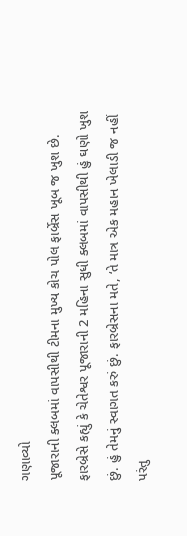ગણાવ્યો
પૂજારાની ક્લબમાં વાપસીથી ટીમના મુખ્ય કોચ પોલ ફાર્બ્રેસ ખૂબ જ ખુશ છે. ફારબ્રેસે કહ્યું કે ચેતેશ્વર પૂજારાની 2 મહિના સુધી ક્લબમાં વાપસીથી હું ઘણો ખુશ છું. હું તેમનું સ્વાગત કરું છું. ફારબ્રેસના મતે, ‘તે માત્ર એક મહાન ખેલાડી જ નહીં પરંતુ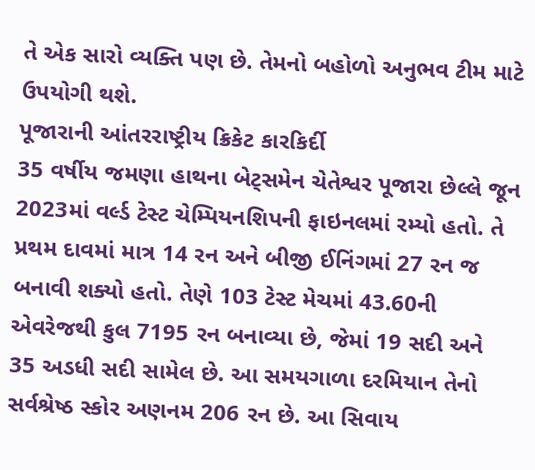તે એક સારો વ્યક્તિ પણ છે. તેમનો બહોળો અનુભવ ટીમ માટે ઉપયોગી થશે.
પૂજારાની આંતરરાષ્ટ્રીય ક્રિકેટ કારકિર્દી
35 વર્ષીય જમણા હાથના બેટ્સમેન ચેતેશ્વર પૂજારા છેલ્લે જૂન 2023માં વર્લ્ડ ટેસ્ટ ચેમ્પિયનશિપની ફાઇનલમાં રમ્યો હતો. તે પ્રથમ દાવમાં માત્ર 14 રન અને બીજી ઈનિંગમાં 27 રન જ બનાવી શક્યો હતો. તેણે 103 ટેસ્ટ મેચમાં 43.60ની એવરેજથી કુલ 7195 રન બનાવ્યા છે, જેમાં 19 સદી અને 35 અડધી સદી સામેલ છે. આ સમયગાળા દરમિયાન તેનો સર્વશ્રેષ્ઠ સ્કોર અણનમ 206 રન છે. આ સિવાય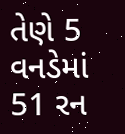તેણે 5 વનડેમાં 51 રન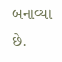બનાવ્યા છે.